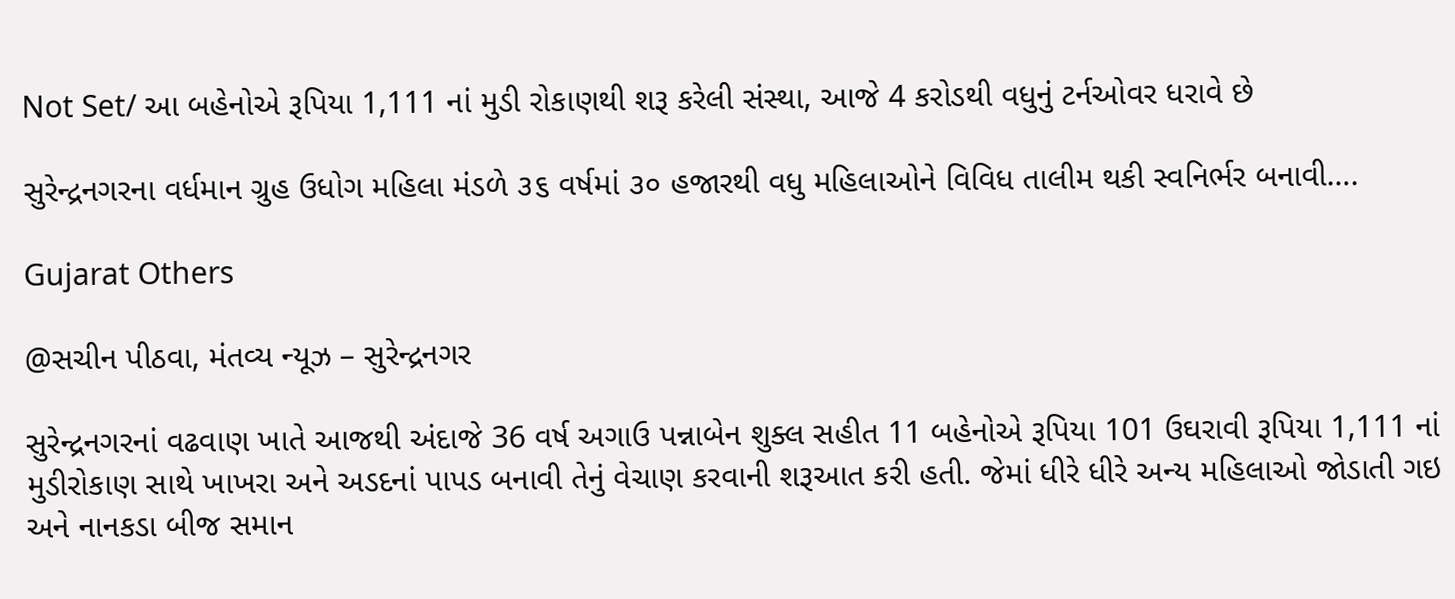Not Set/ આ બહેનોએ રૂપિયા 1,111 નાં મુડી રોકાણથી શરૂ કરેલી સંસ્થા, આજે 4 કરોડથી વધુનું ટર્નઓવર ધરાવે છે

સુરેન્દ્રનગરના વર્ધમાન ગ્રુહ ઉધોગ મહિલા મંડળે ૩૬ વર્ષમાં ૩૦ હજારથી વધુ મહિલાઓને વિવિધ તાલીમ થકી સ્વનિર્ભર બનાવી….

Gujarat Others

@સચીન પીઠવા, મંતવ્ય ન્યૂઝ – સુરેન્દ્રનગર

સુરેન્દ્રનગરનાં વઢવાણ ખાતે આજથી અંદાજે 36 વર્ષ અગાઉ પન્નાબેન શુક્લ સહીત 11 બહેનોએ રૂપિયા 101 ઉઘરાવી રૂપિયા 1,111 નાં મુડીરોકાણ સાથે ખાખરા અને અડદનાં પાપડ બનાવી તેનું વેચાણ કરવાની શરૂઆત કરી હતી. જેમાં ધીરે ધીરે અન્ય મહિલાઓ જોડાતી ગઇ અને નાનકડા બીજ સમાન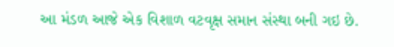આ મંડળ આજે એક વિશાળ વટવૃક્ષ સમાન સંસ્થા બની ગઇ છે.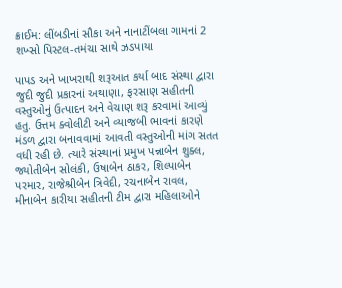ક્રાઈમ: લીંબડીનાં સૌકા અને નાનાટીંબલા ગામનાં 2 શખ્સો પિસ્ટલ-તમંચા સાથે ઝડપાયા

પાપડ અને ખાખરાથી શરૂઆત કર્યા બાદ સંસ્થા દ્વારા જુદી જુદી પ્રકારનાં અથાણા, ફરસાણ સહીતની વસ્તુઓનું ઉત્પાદન અને વેચાણ શરૂ કરવામાં આવ્યું હતુ. ઉત્તમ ક્વોલીટી અને વ્યાજબી ભાવનાં કારણે મંડળ દ્વારા બનાવવામાં આવતી વસ્તુઓની માંગ સતત વધી રહી છે. ત્યારે સંસ્થાનાં પ્રમુખ પન્નાબેન શુક્લ, જ્યોતીબેન સોલંકી, ઉષાબેન ઠાકર, શિલ્પાબેન પરમાર, રાજેશ્રીબેન ત્રિવેદી, રચનાબેન રાવલ, મીનાબેન કારીયા સહીતની ટીમ દ્વારા મહિલાઓને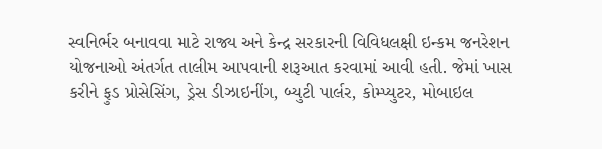સ્વનિર્ભર બનાવવા માટે રાજ્ય અને કેન્દ્ર સરકારની વિવિધલક્ષી ઇન્કમ જનરેશન યોજનાઓ અંતર્ગત તાલીમ આપવાની શરૂઆત કરવામાં આવી હતી. જેમાં ખાસ કરીને ફુડ પ્રોસેસિંગ, ડ્રેસ ડીઝાઇનીંગ, બ્યુટી પાર્લર, કોમ્પ્યુટર, મોબાઇલ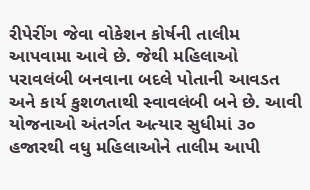રીપેરીંગ જેવા વોકેશન કોર્ષની તાલીમ આપવામા આવે છે. જેથી મહિલાઓ પરાવલંબી બનવાના બદલે પોતાની આવડત અને કાર્ય કુશળતાથી સ્વાવલંબી બને છે. આવી યોજનાઓ અંતર્ગત અત્યાર સુધીમાં ૩૦ હજારથી વધુ મહિલાઓને તાલીમ આપી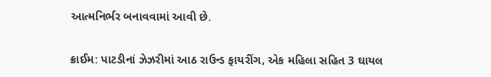આત્મનિર્ભર બનાવવામાં આવી છે.

ક્રાઈમ: પાટડીનાં ઝેઝરીમાં આઠ રાઉન્ડ ફાયરીંગ, એક મહિલા સહિત 3 ઘાયલ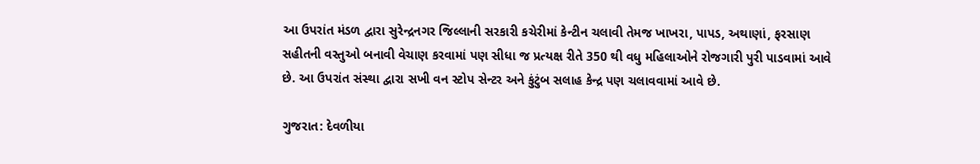આ ઉપરાંત મંડળ દ્વારા સુરેન્દ્રનગર જિલ્લાની સરકારી કચેરીમાં કેન્ટીન ચલાવી તેમજ ખાખરા, પાપડ, અથાણાં, ફરસાણ સહીતની વસ્તુઓ બનાવી વેચાણ કરવામાં પણ સીધા જ પ્રત્યક્ષ રીતે 350 થી વધુ મહિલાઓને રોજગારી પુરી પાડવામાં આવે છે. આ ઉપરાંત સંસ્થા દ્વારા સખી વન સ્ટોપ સેન્ટર અને કુંટુંબ સલાહ કેન્દ્ર પણ ચલાવવામાં આવે છે.

ગુજરાત: દેવળીયા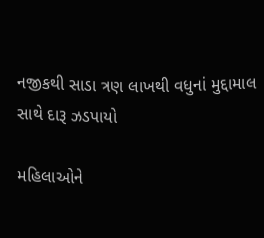નજીકથી સાડા ત્રણ લાખથી વધુનાં મુદ્દામાલ સાથે દારૂ ઝડપાયો

મહિલાઓને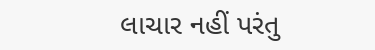લાચાર નહીં પરંતુ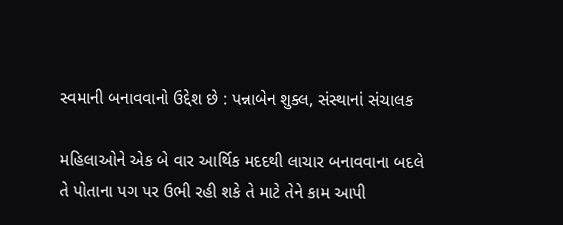સ્વમાની બનાવવાનો ઉદ્દેશ છે : પન્નાબેન શુક્લ, સંસ્થાનાં સંચાલક

મહિલાઓને એક બે વાર આર્થિક મદદથી લાચાર બનાવવાના બદલે તે પોતાના પગ પર ઉભી રહી શકે તે માટે તેને કામ આપી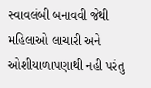સ્વાવલંબી બનાવવી જેથી મહિલાઓ લાચારી અને ઓશીયાળાપણાથી નહી પરંતુ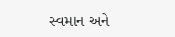સ્વમાન અને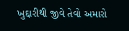ખુદ્દારીથી જીવે તેવો અમારો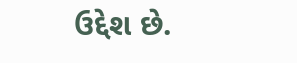ઉદ્દેશ છે.